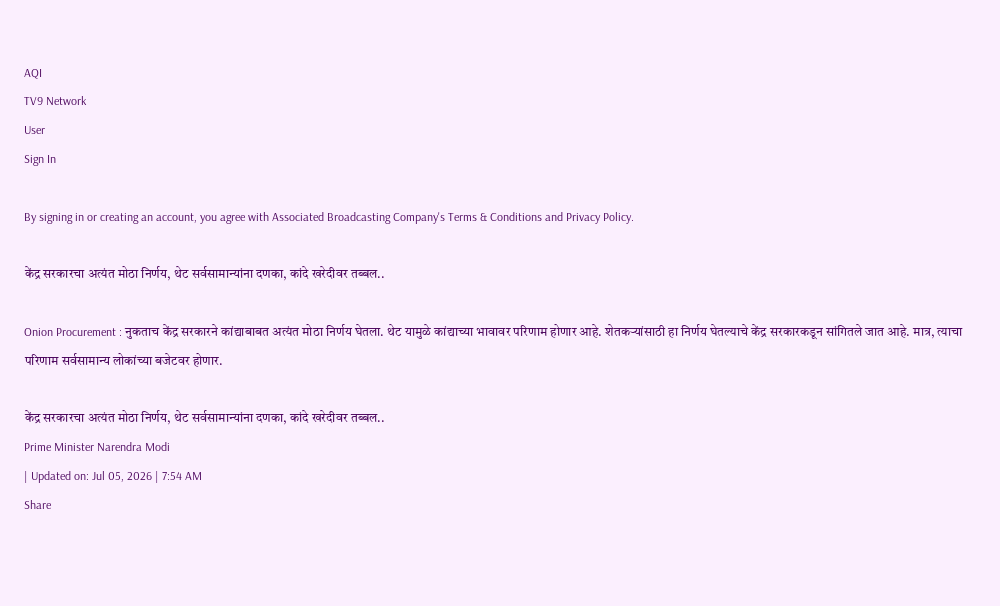AQI
TV9 Network
User
Sign In

By signing in or creating an account, you agree with Associated Broadcasting Company's Terms & Conditions and Privacy Policy.

केंद्र सरकारचा अत्यंत मोठा निर्णय, थेट सर्वसामान्यांना दणका, कांदे खरेदीवर तब्बल..

Onion Procurement : नुकताच केंद्र सरकारने कांद्याबाबत अत्यंत मोठा निर्णय घेतला. थेट यामुळे कांद्याच्या भावावर परिणाम होणार आहे. शेतकऱ्यांसाठी हा निर्णय घेतल्याचे केंद्र सरकारकडून सांगितले जात आहे. मात्र, त्याचा परिणाम सर्वसामान्य लोकांच्या बजेटवर होणार.

केंद्र सरकारचा अत्यंत मोठा निर्णय, थेट सर्वसामान्यांना दणका, कांदे खरेदीवर तब्बल..
Prime Minister Narendra Modi
| Updated on: Jul 05, 2026 | 7:54 AM
Share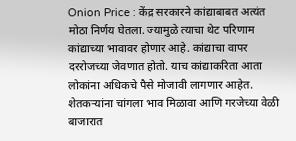Onion Price : केंद्र सरकारने कांद्याबाबत अत्यंत मोठा निर्णय घेतला. ज्यामुळे त्याचा थेट परिणाम कांद्याच्या भावावर होणार आहे. कांद्याचा वापर दररोजच्या जेवणात होतो. याच कांद्याकरिता आता लोकांना अधिकचे पैसे मोजावी लागणार आहेत. शेतकऱ्यांना चांगला भाव मिळावा आणि गरजेच्या वेळी बाजारात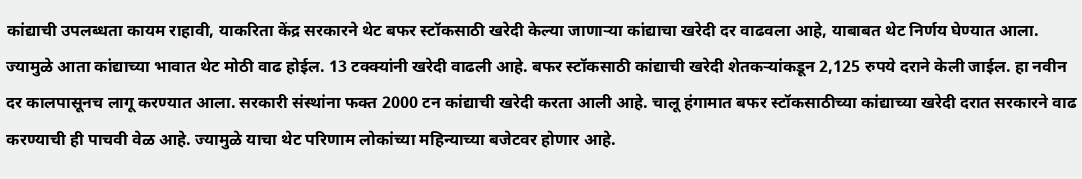कांद्याची उपलब्धता कायम राहावी, याकरिता केंद्र सरकारने थेट बफर स्टॉकसाठी खरेदी केल्या जाणाऱ्या कांद्याचा खरेदी दर वाढवला आहे, याबाबत थेट निर्णय घेण्यात आला. ज्यामुळे आता कांद्याच्या भावात थेट मोठी वाढ होईल. 13 टक्क्यांनी खरेदी वाढली आहे. बफर स्टॉकसाठी कांद्याची खरेदी शेतकऱ्यांकडून 2,125 रुपये दराने केली जाईल. हा नवीन दर कालपासूनच लागू करण्यात आला. सरकारी संस्थांना फक्त 2000 टन कांद्याची खरेदी करता आली आहे. चालू हंगामात बफर स्टॉकसाठीच्या कांद्याच्या खरेदी दरात सरकारने वाढ करण्याची ही पाचवी वेळ आहे. ज्यामुळे याचा थेट परिणाम लोकांच्या महिन्याच्या बजेटवर होणार आहे.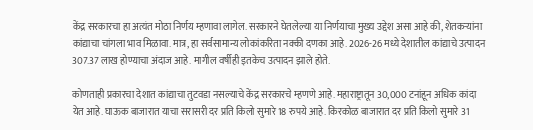केंद्र सरकारचा हा अत्यंत मोठा निर्णय म्हणावा लागेल. सरकारने घेतलेल्या या निर्णयाचा मुख्य उद्देश असा आहे की, शेतकऱ्यांना कांद्याचा चांगला भाव मिळावा. मात्र, हा सर्वसामान्य लोकांकरिता नक्की दणका आहे. 2026-26 मध्ये देशातील कांद्याचे उत्पादन 307.37 लाख होण्याचा अंदाज आहे. मागील वर्षीही इतकेच उत्पादन झाले होते.

कोणताही प्रकारचा देशात कांद्याचा तुटवडा नसल्याचे केंद्र सरकारचे म्हणणे आहे. महाराष्ट्रातून 30,000 टनांहून अधिक कांदा येत आहे. घाऊक बाजारात याचा सरासरी दर प्रति किलो सुमारे 18 रुपये आहे. किरकोळ बाजारात दर प्रति किलो सुमारे 31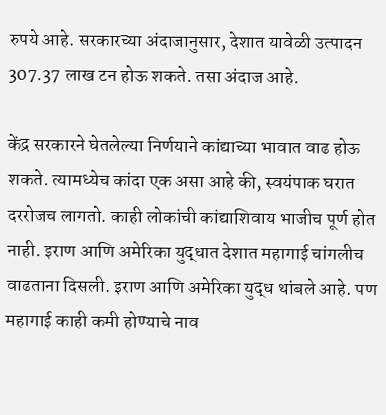रुपये आहे. सरकारच्या अंदाजानुसार, देशात यावेळी उत्पादन 307.37 लाख टन होऊ शकते. तसा अंदाज आहे.

केंद्र सरकारने घेतलेल्या निर्णयाने कांद्याच्या भावात वाढ होऊ शकते. त्यामध्येच कांदा एक असा आहे की, स्वयंपाक घरात दररोजच लागतो. काही लोकांची कांद्याशिवाय भाजीच पूर्ण होत नाही. इराण आणि अमेरिका युद्धात देशात महागाई चांगलीच वाढताना दिसली. इराण आणि अमेरिका युद्ध थांबले आहे. पण महागाई काही कमी होण्याचे नाव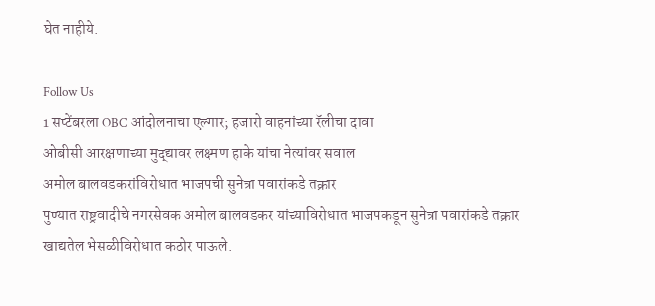घेत नाहीये.

Follow Us
1 सप्टेंबरला OBC आंदोलनाचा एल्गार; हजारो वाहनांच्या रॅलीचा दावा
ओबीसी आरक्षणाच्या मुद्द्यावर लक्ष्मण हाके यांचा नेत्यांवर सवाल
अमोल बालवडकरांविरोधात भाजपची सुनेत्रा पवारांकडे तक्रार
पुण्यात राष्ट्रवादीचे नगरसेवक अमोल बालवडकर यांच्याविरोधात भाजपकडून सुनेत्रा पवारांकडे तक्रार
खाद्यतेल भेसळीविरोधात कठोर पाऊले.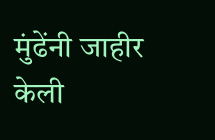मुंढेंनी जाहीर केली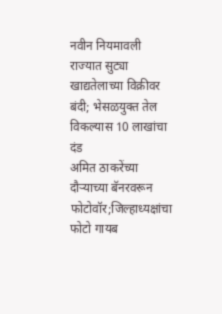नवीन नियमावली
राज्यात सुट्या खाद्यतेलाच्या विक्रीवर बंदी; भेसळयुक्त तेल विकल्यास 10 लाखांचा दंड
अमित ठाकरेंच्या दौऱ्याच्या बॅनरवरून फोटोवॉर;जिल्हाध्यक्षांचा फोटो गायब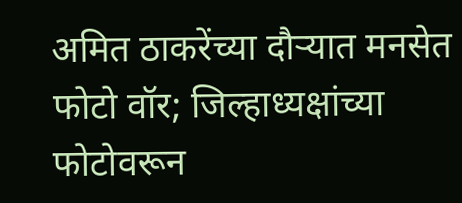अमित ठाकरेंच्या दौऱ्यात मनसेत फोटो वॉर; जिल्हाध्यक्षांच्या फोटोवरून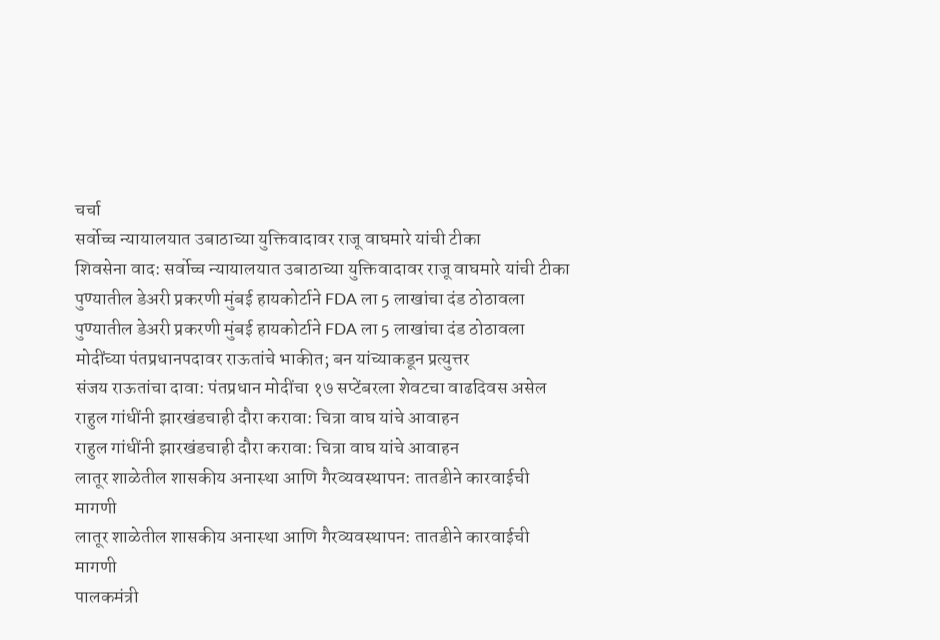चर्चा
सर्वोच्च न्यायालयात उबाठाच्या युक्तिवादावर राजू वाघमारे यांची टीका
शिवसेना वाद: सर्वोच्च न्यायालयात उबाठाच्या युक्तिवादावर राजू वाघमारे यांची टीका
पुण्यातील डेअरी प्रकरणी मुंबई हायकोर्टाने FDA ला 5 लाखांचा दंड ठोठावला
पुण्यातील डेअरी प्रकरणी मुंबई हायकोर्टाने FDA ला 5 लाखांचा दंड ठोठावला
मोदींच्या पंतप्रधानपदावर राऊतांचे भाकीत; बन यांच्याकडून प्रत्युत्तर
संजय राऊतांचा दावा: पंतप्रधान मोदींचा १७ सप्टेंबरला शेवटचा वाढदिवस असेल
राहुल गांधींनी झारखंडचाही दौरा करावा: चित्रा वाघ यांचे आवाहन
राहुल गांधींनी झारखंडचाही दौरा करावा: चित्रा वाघ यांचे आवाहन
लातूर शाळेतील शासकीय अनास्था आणि गैरव्यवस्थापन: तातडीने कारवाईची मागणी
लातूर शाळेतील शासकीय अनास्था आणि गैरव्यवस्थापन: तातडीने कारवाईची मागणी
पालकमंत्री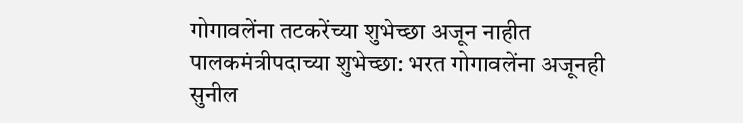गोगावलेंना तटकरेंच्या शुभेच्छा अजून नाहीत
पालकमंत्रीपदाच्या शुभेच्छा: भरत गोगावलेंना अजूनही सुनील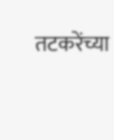तटकरेंच्या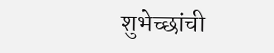शुभेच्छांची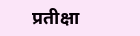प्रतीक्षा